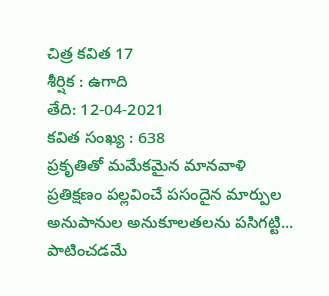చిత్ర కవిత 17
శీర్షిక : ఉగాది
తేది: 12-04-2021
కవిత సంఖ్య : 638
ప్రకృతితో మమేకమైన మానవాళి
ప్రతిక్షణం పల్లవించే పసందైన మార్పుల
అనుపానుల అనుకూలతలను పసిగట్టి...
పాటించడమే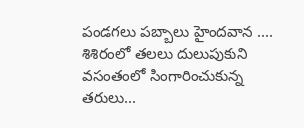పండగలు పబ్బాలు హైందవాన ....
శిశిరంలో తలలు దులుపుకుని
వసంతంలో సింగారించుకున్న
తరులు...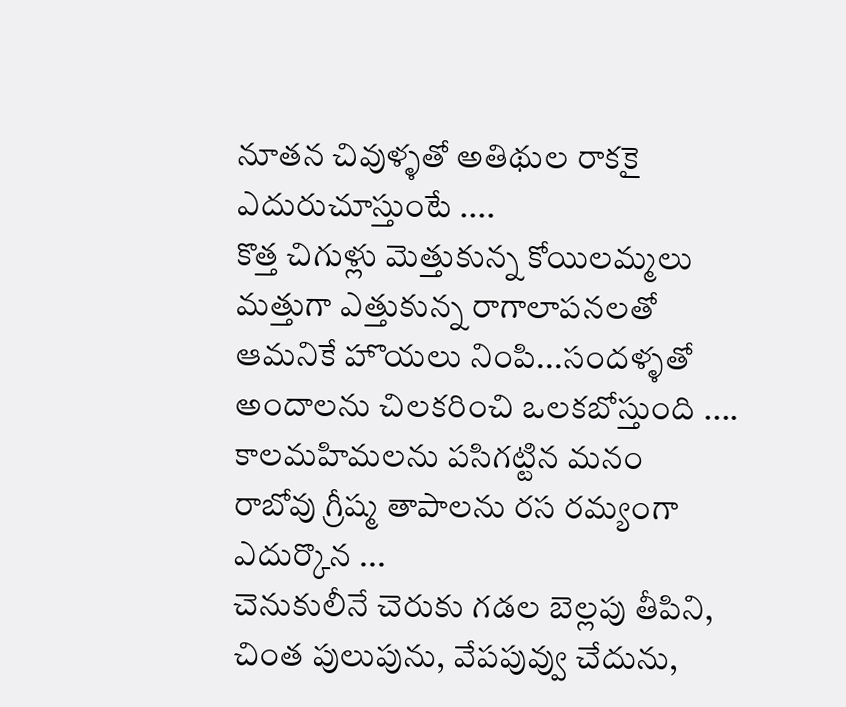నూతన చివుళ్ళతో అతిథుల రాకకై
ఎదురుచూస్తుంటే ....
కొత్త చిగుళ్లు మెత్తుకున్న కోయిలమ్మలు
మత్తుగా ఎత్తుకున్న రాగాలాపనలతో
ఆమనికే హొయలు నింపి...సందళ్ళతో
అందాలను చిలకరించి ఒలకబోస్తుంది ....
కాలమహిమలను పసిగట్టిన మనం
రాబోవు గ్రీష్మ తాపాలను రస రమ్యంగా
ఎదుర్కొన ...
చెనుకులీనే చెరుకు గడల బెల్లపు తీపిని,
చింత పులుపును, వేపపువ్వు చేదును,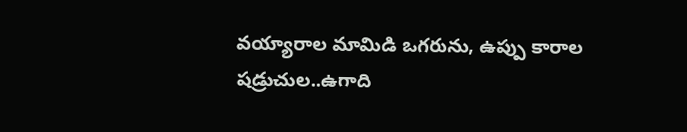వయ్యారాల మామిడి ఒగరును, ఉప్పు కారాల
షడ్రుచుల..ఉగాది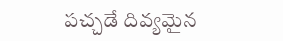పచ్చడే దివ్యమైన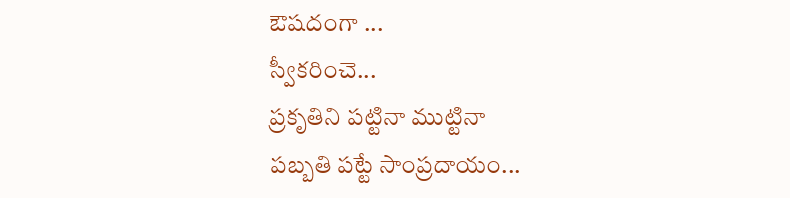ఔషదంగా ...
స్వీకరించె...
ప్రకృతిని పట్టినా ముట్టినా
పబ్బతి పట్టే సాంప్రదాయం...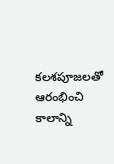కలశపూజలతో ఆరంభించి
కాలాన్ని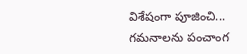విశేషంగా పూజించి...
గమనాలను పంచాంగ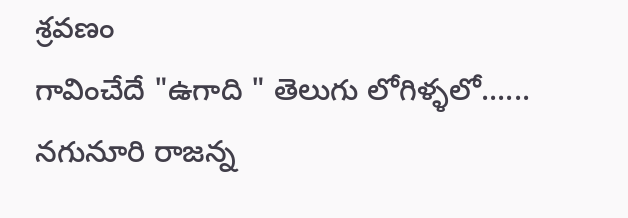శ్రవణం
గావించేదే "ఉగాది " తెలుగు లోగిళ్ళలో......
నగునూరి రాజన్న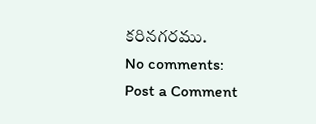కరినగరము.
No comments:
Post a Comment